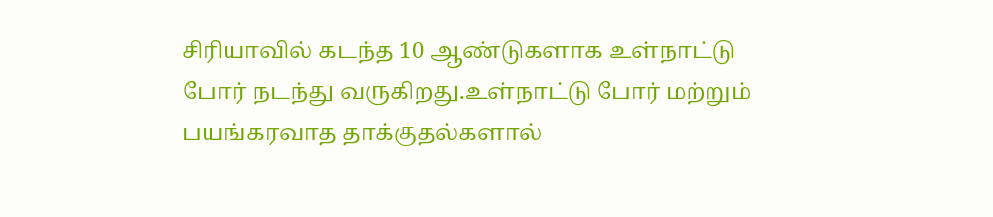சிரியாவில் கடந்த 10 ஆண்டுகளாக உள்நாட்டு போர் நடந்து வருகிறது.உள்நாட்டு போர் மற்றும் பயங்கரவாத தாக்குதல்களால்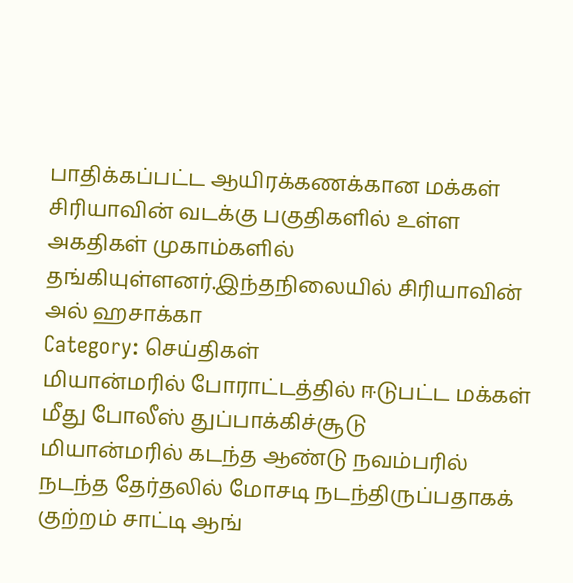பாதிக்கப்பட்ட ஆயிரக்கணக்கான மக்கள் சிரியாவின் வடக்கு பகுதிகளில் உள்ள அகதிகள் முகாம்களில் தங்கியுள்ளனர்.இந்தநிலையில் சிரியாவின் அல் ஹசாக்கா
Category: செய்திகள்
மியான்மரில் போராட்டத்தில் ஈடுபட்ட மக்கள் மீது போலீஸ் துப்பாக்கிச்சூடு
மியான்மரில் கடந்த ஆண்டு நவம்பரில் நடந்த தேர்தலில் மோசடி நடந்திருப்பதாகக் குற்றம் சாட்டி ஆங்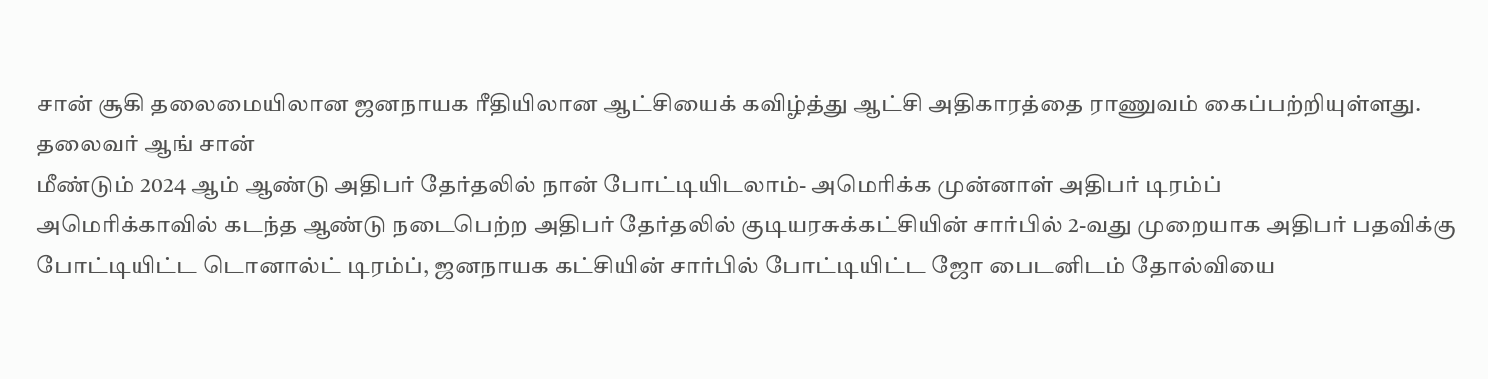சான் சூகி தலைமையிலான ஜனநாயக ரீதியிலான ஆட்சியைக் கவிழ்த்து ஆட்சி அதிகாரத்தை ராணுவம் கைப்பற்றியுள்ளது. தலைவர் ஆங் சான்
மீண்டும் 2024 ஆம் ஆண்டு அதிபர் தேர்தலில் நான் போட்டியிடலாம்- அமெரிக்க முன்னாள் அதிபர் டிரம்ப்
அமெரிக்காவில் கடந்த ஆண்டு நடைபெற்ற அதிபர் தேர்தலில் குடியரசுக்கட்சியின் சார்பில் 2-வது முறையாக அதிபர் பதவிக்கு போட்டியிட்ட டொனால்ட் டிரம்ப், ஜனநாயக கட்சியின் சார்பில் போட்டியிட்ட ஜோ பைடனிடம் தோல்வியை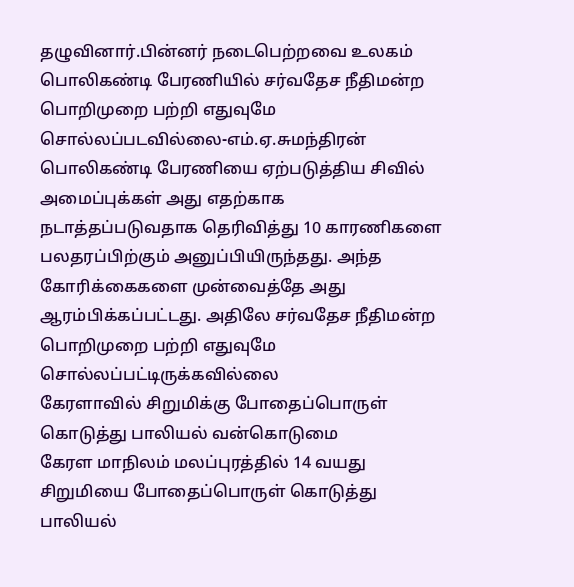தழுவினார்.பின்னர் நடைபெற்றவை உலகம்
பொலிகண்டி பேரணியில் சர்வதேச நீதிமன்ற பொறிமுறை பற்றி எதுவுமே சொல்லப்படவில்லை-எம்.ஏ.சுமந்திரன்
பொலிகண்டி பேரணியை ஏற்படுத்திய சிவில் அமைப்புக்கள் அது எதற்காக நடாத்தப்படுவதாக தெரிவித்து 10 காரணிகளை பலதரப்பிற்கும் அனுப்பியிருந்தது. அந்த கோரிக்கைகளை முன்வைத்தே அது ஆரம்பிக்கப்பட்டது. அதிலே சர்வதேச நீதிமன்ற பொறிமுறை பற்றி எதுவுமே சொல்லப்பட்டிருக்கவில்லை
கேரளாவில் சிறுமிக்கு போதைப்பொருள் கொடுத்து பாலியல் வன்கொடுமை
கேரள மாநிலம் மலப்புரத்தில் 14 வயது சிறுமியை போதைப்பொருள் கொடுத்து பாலியல்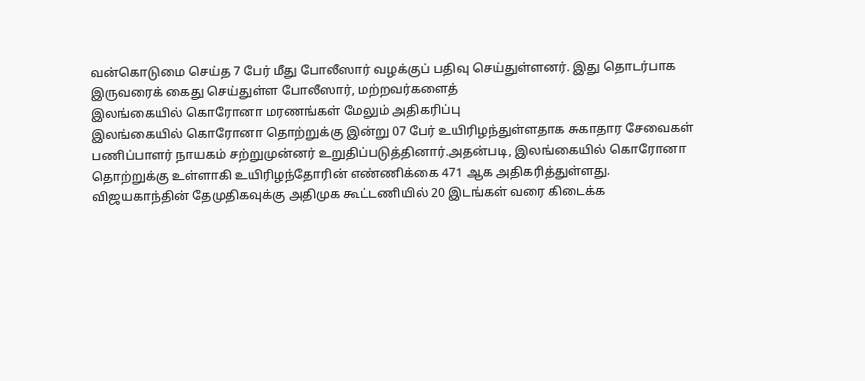வன்கொடுமை செய்த 7 பேர் மீது போலீஸார் வழக்குப் பதிவு செய்துள்ளனர். இது தொடர்பாக இருவரைக் கைது செய்துள்ள போலீஸார், மற்றவர்களைத்
இலங்கையில் கொரோனா மரணங்கள் மேலும் அதிகரிப்பு
இலங்கையில் கொரோனா தொற்றுக்கு இன்று 07 பேர் உயிரிழந்துள்ளதாக சுகாதார சேவைகள் பணிப்பாளர் நாயகம் சற்றுமுன்னர் உறுதிப்படுத்தினார்.அதன்படி, இலங்கையில் கொரோனா தொற்றுக்கு உள்ளாகி உயிரிழந்தோரின் எண்ணிக்கை 471 ஆக அதிகரித்துள்ளது.
விஜயகாந்தின் தேமுதிகவுக்கு அதிமுக கூட்டணியில் 20 இடங்கள் வரை கிடைக்க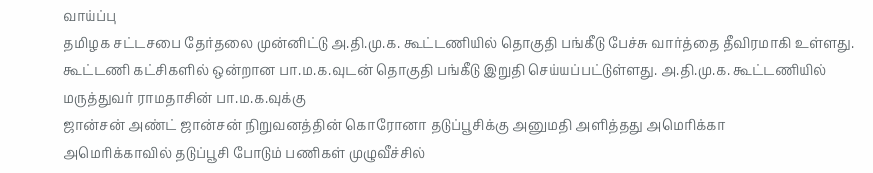வாய்ப்பு
தமிழக சட்டசபை தேர்தலை முன்னிட்டு அ.தி.மு.க. கூட்டணியில் தொகுதி பங்கீடு பேச்சு வார்த்தை தீவிரமாகி உள்ளது. கூட்டணி கட்சிகளில் ஒன்றான பா.ம.க.வுடன் தொகுதி பங்கீடு இறுதி செய்யப்பட்டுள்ளது. அ.தி.மு.க. கூட்டணியில் மருத்துவர் ராமதாசின் பா.ம.க.வுக்கு
ஜான்சன் அண்ட் ஜான்சன் நிறுவனத்தின் கொரோனா தடுப்பூசிக்கு அனுமதி அளித்தது அமெரிக்கா
அமெரிக்காவில் தடுப்பூசி போடும் பணிகள் முழுவீச்சில்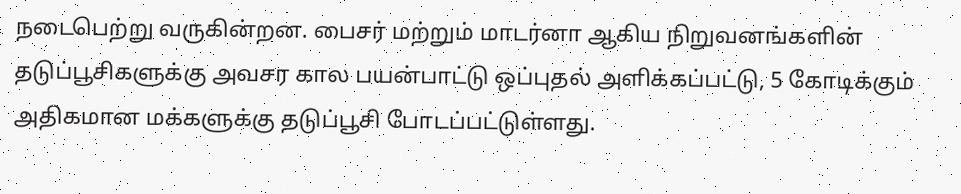நடைபெற்று வருகின்றன. பைசர் மற்றும் மாடர்னா ஆகிய நிறுவனங்களின் தடுப்பூசிகளுக்கு அவசர கால பயன்பாட்டு ஒப்புதல் அளிக்கப்பட்டு, 5 கோடிக்கும் அதிகமான மக்களுக்கு தடுப்பூசி போடப்பட்டுள்ளது.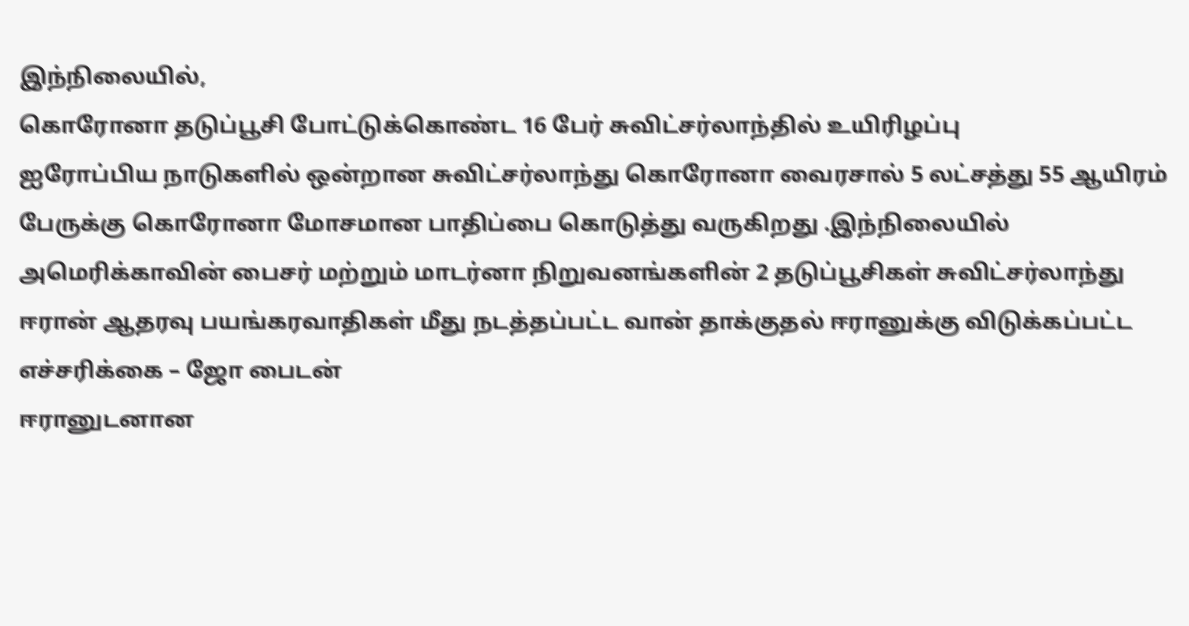இந்நிலையில்,
கொரோனா தடுப்பூசி போட்டுக்கொண்ட 16 பேர் சுவிட்சர்லாந்தில் உயிரிழப்பு
ஐரோப்பிய நாடுகளில் ஒன்றான சுவிட்சர்லாந்து கொரோனா வைரசால் 5 லட்சத்து 55 ஆயிரம் பேருக்கு கொரோனா மோசமான பாதிப்பை கொடுத்து வருகிறது .இந்நிலையில் அமெரிக்காவின் பைசர் மற்றும் மாடர்னா நிறுவனங்களின் 2 தடுப்பூசிகள் சுவிட்சர்லாந்து
ஈரான் ஆதரவு பயங்கரவாதிகள் மீது நடத்தப்பட்ட வான் தாக்குதல் ஈரானுக்கு விடுக்கப்பட்ட எச்சரிக்கை – ஜோ பைடன்
ஈரானுடனான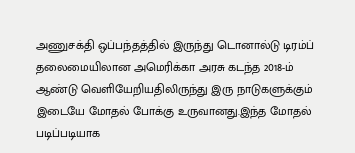அணுசக்தி ஒப்பந்தத்தில் இருந்து டொனால்டு டிரம்ப் தலைமையிலான அமெரிக்கா அரசு கடந்த 2018-ம் ஆண்டு வெளியேறியதிலிருந்து இரு நாடுகளுக்கும் இடையே மோதல் போக்கு உருவானது.இந்த மோதல் படிப்படியாக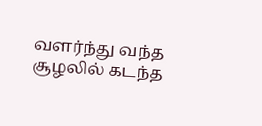வளர்ந்து வந்த சூழலில் கடந்த